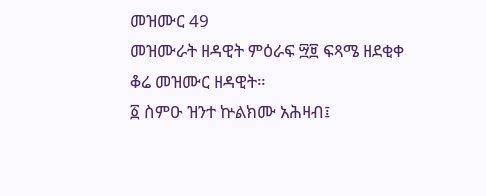መዝሙር 49
መዝሙራት ዘዳዊት ምዕራፍ ፵፱ ፍጻሜ ዘደቂቀ ቆሬ መዝሙር ዘዳዊት።
፩ ስምዑ ዝንተ ኵልክሙ አሕዛብ፤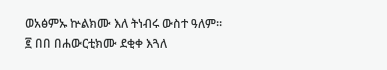ወአፅምኡ ኵልክሙ እለ ትነብሩ ውስተ ዓለም።
፪ በበ በሐውርቲክሙ ደቂቀ እጓለ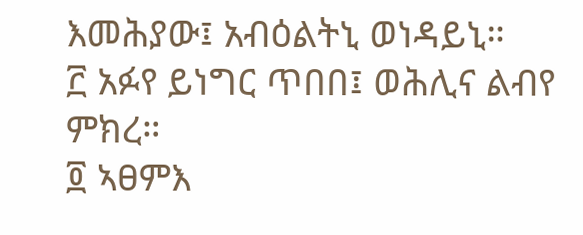እመሕያው፤ አብዕልትኒ ወነዳይኒ።
፫ አፉየ ይነግር ጥበበ፤ ወሕሊና ልብየ ምክረ።
፬ ኣፀምእ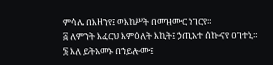ምሳሌ በእዘንየ፤ ወእከሥት በመዝሙር ነገርየ።
፭ ለምንት እፈርህ እምዕለት እኪት፤ ኃጢአተ ሰኰናየ ዐገተኒ።
፮ እለ ይትአመኑ በኀይሎሙ፤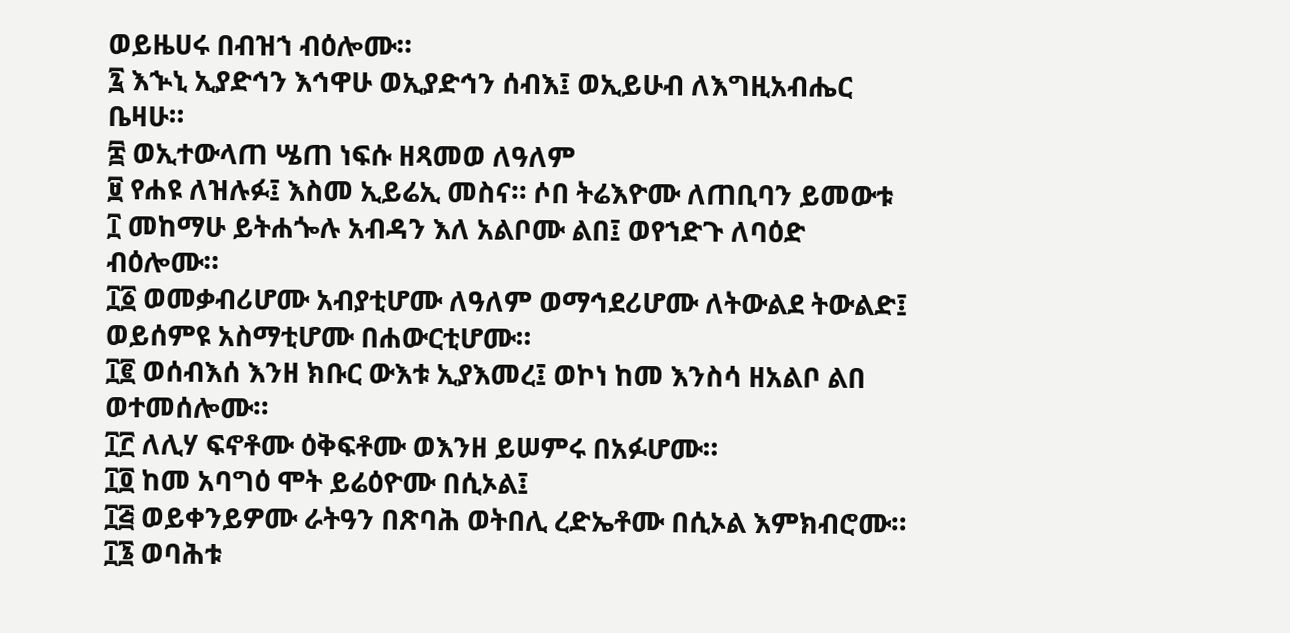ወይዜሀሩ በብዝኀ ብዕሎሙ።
፯ እኍኒ ኢያድኅን እኅዋሁ ወኢያድኅን ሰብእ፤ ወኢይሁብ ለእግዚአብሔር ቤዛሁ።
፰ ወኢተውላጠ ሤጠ ነፍሱ ዘጻመወ ለዓለም
፱ የሐዩ ለዝሉፉ፤ እስመ ኢይሬኢ መስና። ሶበ ትሬእዮሙ ለጠቢባን ይመውቱ
፲ መከማሁ ይትሐጐሉ አብዳን እለ አልቦሙ ልበ፤ ወየኀድጉ ለባዕድ ብዕሎሙ።
፲፩ ወመቃብሪሆሙ አብያቲሆሙ ለዓለም ወማኅደሪሆሙ ለትውልደ ትውልድ፤ ወይሰምዩ አስማቲሆሙ በሐውርቲሆሙ።
፲፪ ወሰብእሰ እንዘ ክቡር ውእቱ ኢያእመረ፤ ወኮነ ከመ እንስሳ ዘአልቦ ልበ ወተመሰሎሙ።
፲፫ ለሊሃ ፍኖቶሙ ዕቅፍቶሙ ወእንዘ ይሠምሩ በአፉሆሙ።
፲፬ ከመ አባግዕ ሞት ይሬዕዮሙ በሲኦል፤
፲፭ ወይቀንይዎሙ ራትዓን በጽባሕ ወትበሊ ረድኤቶሙ በሲኦል እምክብሮሙ።
፲፮ ወባሕቱ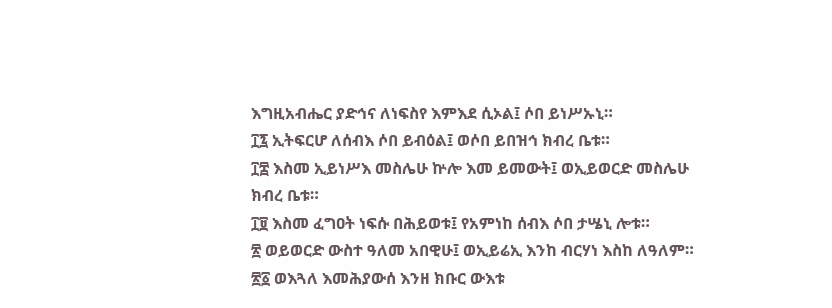እግዚአብሔር ያድኅና ለነፍስየ እምእደ ሲኦል፤ ሶበ ይነሥኡኒ።
፲፯ ኢትፍርሆ ለሰብእ ሶበ ይብዕል፤ ወሶበ ይበዝኅ ክብረ ቤቱ።
፲፰ እስመ ኢይነሥእ መስሌሁ ኵሎ እመ ይመውት፤ ወኢይወርድ መስሌሁ ክብረ ቤቱ።
፲፱ እስመ ፈግዐት ነፍሱ በሕይወቱ፤ የአምነከ ሰብእ ሶበ ታሤኒ ሎቱ።
፳ ወይወርድ ውስተ ዓለመ አበዊሁ፤ ወኢይሬኢ እንከ ብርሃነ እስከ ለዓለም።
፳፩ ወእጓለ እመሕያውሰ እንዘ ክቡር ውእቱ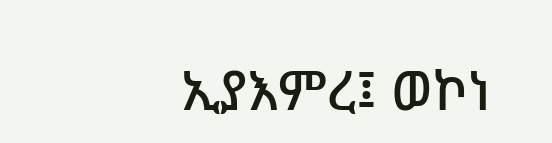ኢያእምረ፤ ወኮነ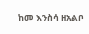ከመ እንስሳ ዘአልቦ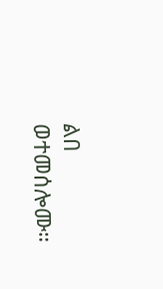ልበ ወተመሰሎሙ።